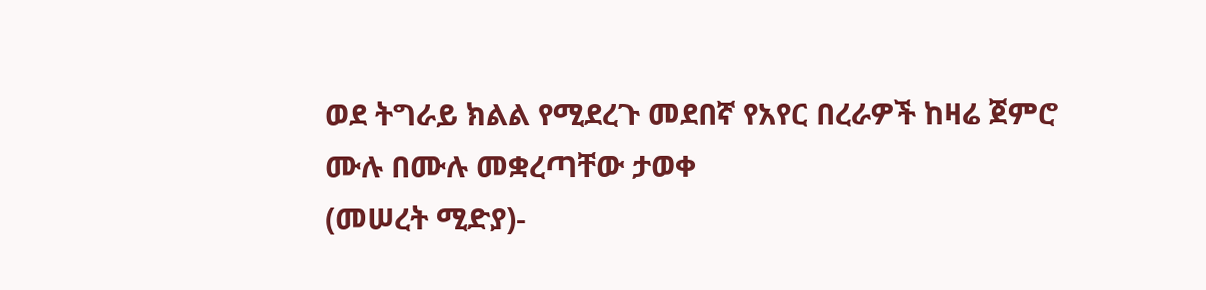ወደ ትግራይ ክልል የሚደረጉ መደበኛ የአየር በረራዎች ከዛሬ ጀምሮ ሙሉ በሙሉ መቋረጣቸው ታወቀ
(መሠረት ሚድያ)-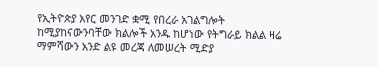የኢትዮጵያ አየር መንገድ ቋሚ የበረራ አገልግሎት ከሚያከናውንባቸው ክልሎች አንዱ ከሆነው የትግራይ ክልል ዛሬ ማምሻውን አንድ ልዩ መረጃ ለመሠረት ሚድያ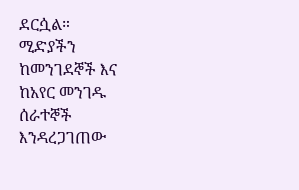ደርሷል።
ሚድያችን ከመንገደኞች እና ከአየር መንገዱ ሰራተኞች እንዳረጋገጠው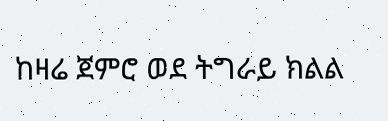ከዛሬ ጀምሮ ወደ ትግራይ ክልል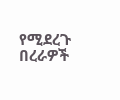የሚደረጉ በረራዎች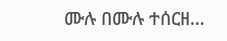ሙሉ በሙሉ ተሰርዘ…